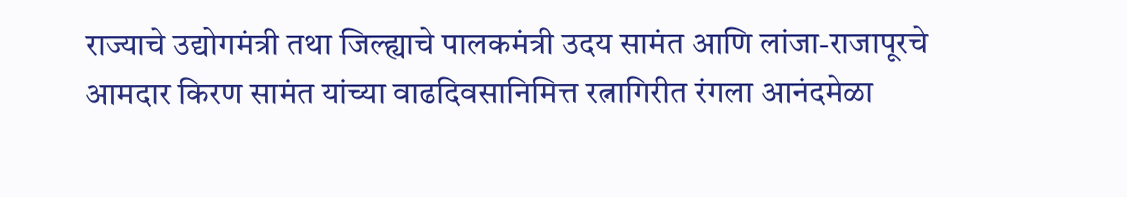राज्याचे उद्योगमंत्री तथा जिल्ह्याचे पालकमंत्री उदय सामंत आणि लांजा-राजापूरचे आमदार किरण सामंत यांच्या वाढदिवसानिमित्त रत्नागिरीत रंगला आनंदमेळा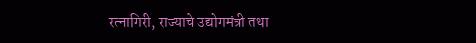रत्नागिरी, राज्याचे उद्योगमंत्री तथा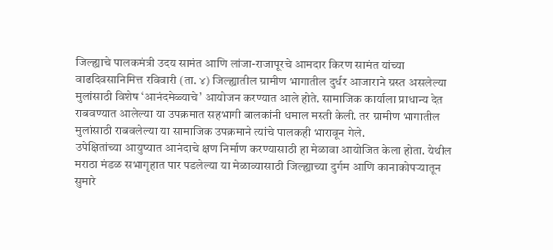जिल्ह्याचे पालकमंत्री उदय सामंत आणि लांजा-राजापूरचे आमदार किरण सामंत यांच्या वाढदिवसानिमित्त रविवारी (ता. ४) जिल्ह्यातील ग्रामीण भागातील दुर्धर आजाराने ग्रस्त असलेल्या मुलांसाठी विशेष ‘आनंदमेळ्याचे’ आयोजन करण्यात आले होते. सामाजिक कार्याला प्राधान्य देत राबवण्यात आलेल्या या उपक्रमात सहभागी बालकांनी धमाल मस्ती केली. तर ग्रामीण भागातील मुलांसाठी राबवलेल्या या सामाजिक उपक्रमाने त्यांचे पालकही भारावून गेले.
उपेक्षितांच्या आयुष्यात आनंदाचे क्षण निर्माण करण्यासाठी हा मेळावा आयोजित केला होता. येथील मराठा मंडळ सभागृहात पार पडलेल्या या मेळाव्यासाठी जिल्ह्याच्या दुर्गम आणि कानाकोपऱ्यातून सुमारे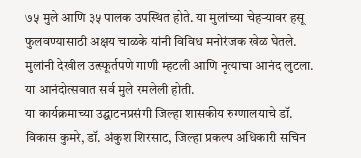७५ मुले आणि ३५ पालक उपस्थित होते. या मुलांच्या चेहऱ्यावर हसू फुलवण्यासाठी अक्षय चाळके यांनी विविध मनोरंजक खेळ घेतले. मुलांनी देखील उत्स्फूर्तपणे गाणी म्हटली आणि नृत्याचा आनंद लुटला. या आनंदोत्सवात सर्व मुले रमलेली होती.
या कार्यक्रमाच्या उद्घाटनप्रसंगी जिल्हा शासकीय रुग्णालयाचे डॉ. विकास कुमरे, डॉ. अंकुश शिरसाट, जिल्हा प्रकल्प अधिकारी सचिन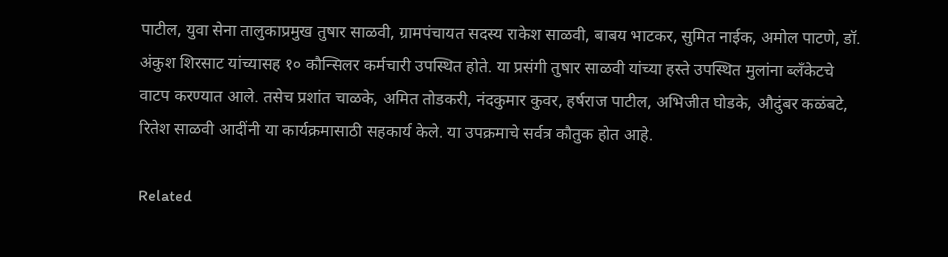पाटील, युवा सेना तालुकाप्रमुख तुषार साळवी, ग्रामपंचायत सदस्य राकेश साळवी, बाबय भाटकर, सुमित नाईक, अमोल पाटणे, डॉ. अंकुश शिरसाट यांच्यासह १० कौन्सिलर कर्मचारी उपस्थित होते. या प्रसंगी तुषार साळवी यांच्या हस्ते उपस्थित मुलांना ब्लँकेटचे वाटप करण्यात आले. तसेच प्रशांत चाळके, अमित तोडकरी, नंदकुमार कुवर, हर्षराज पाटील, अभिजीत घोडके, औदुंबर कळंबटे, रितेश साळवी आदींनी या कार्यक्रमासाठी सहकार्य केले. या उपक्रमाचे सर्वत्र कौतुक होत आहे.

Related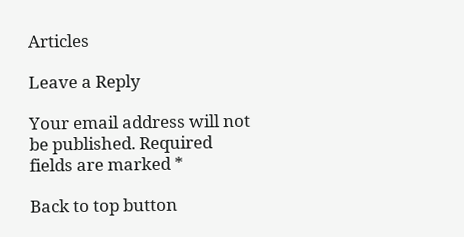Articles

Leave a Reply

Your email address will not be published. Required fields are marked *

Back to top button